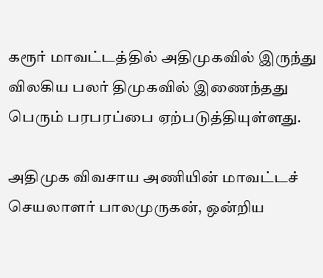கரூர் மாவட்டத்தில் அதிமுகவில் இருந்து விலகிய பலர் திமுகவில் இணைந்தது பெரும் பரபரப்பை ஏற்படுத்தியுள்ளது.

அதிமுக விவசாய அணியின் மாவட்டச் செயலாளர் பாலமுருகன், ஒன்றிய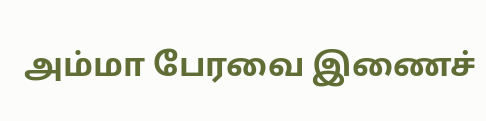அம்மா பேரவை இணைச்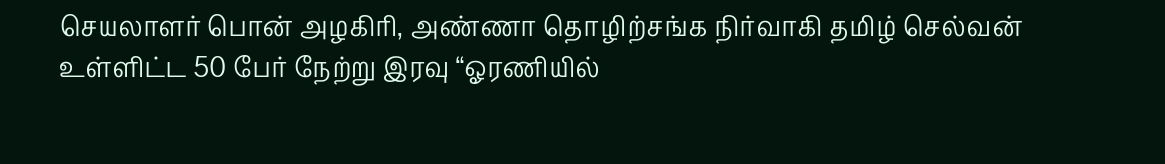செயலாளர் பொன் அழகிரி, அண்ணா தொழிற்சங்க நிர்வாகி தமிழ் செல்வன் உள்ளிட்ட 50 பேர் நேற்று இரவு “ஓரணியில்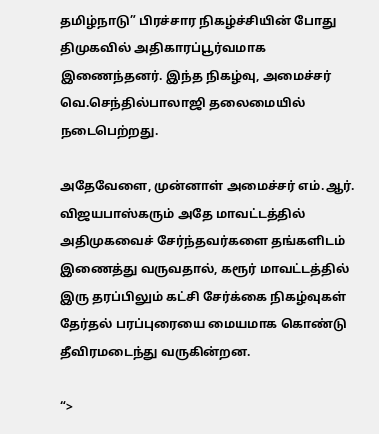தமிழ்நாடு” பிரச்சார நிகழ்ச்சியின் போது திமுகவில் அதிகாரப்பூர்வமாக இணைந்தனர். இந்த நிகழ்வு, அமைச்சர் வெ.செந்தில்பாலாஜி தலைமையில் நடைபெற்றது.

அதேவேளை, முன்னாள் அமைச்சர் எம்.ஆர். விஜயபாஸ்கரும் அதே மாவட்டத்தில் அதிமுகவைச் சேர்ந்தவர்களை தங்களிடம் இணைத்து வருவதால், கரூர் மாவட்டத்தில் இரு தரப்பிலும் கட்சி சேர்க்கை நிகழ்வுகள் தேர்தல் பரப்புரையை மையமாக கொண்டு தீவிரமடைந்து வருகின்றன.

“>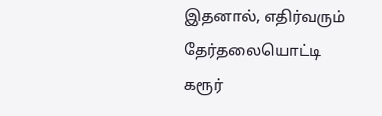இதனால், எதிர்வரும் தேர்தலையொட்டி கரூர்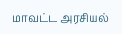மாவட்ட அரசியல்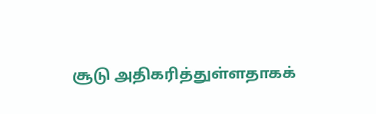சூடு அதிகரித்துள்ளதாகக்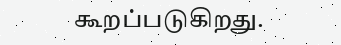கூறப்படுகிறது.